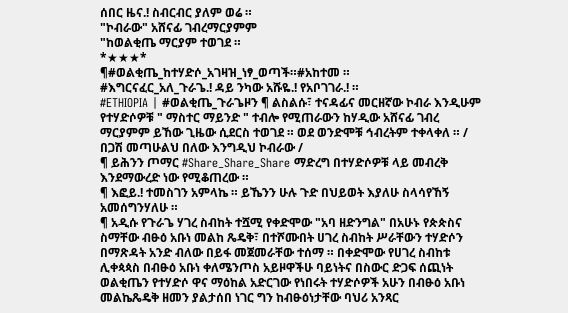ሰበር ዜና.! ስብርብር ያለም ወሬ ።
"ኮብራው" አሸናፊ ገብረማርያምም
"ከወልቂጤ ማርያም ተወገደ ።
*★★★*
¶#ወልቂጤ_ከተሃድሶ_አገዛዝ_ነፃ_ወጣች።#አከተመ ።
#እግርናፈር_አለ_ጉራጌ.! ዳይ ንካው አሹዬ.! የአቦገገራ.! ።
#ETHIOPIA | #ወልቂጤ_ጉራጌዞን ¶ ልስልሱ፣ ተናዳፊና መርዘኛው ኮብራ እንዲሁም የተሃድሶዎቹ " ማስተር ማይንድ " ተብሎ የሚጠራውን ከሃዲው አሸናፊ ገብረ ማርያምም ይኸው ጊዜው ሲደርስ ተወገደ ። ወደ ወንድሞቹ ኅብረትም ተቀላቀለ ። / በጋሽ መጣሁልህ በለው እንግዲህ ኮብራው /
¶ ይሕንን ጦማር #Share_Share_Share ማድረግ በተሃድሶዎቹ ላይ መብረቅ እንደማውረድ ነው የሚቆጠረው ።
¶ እፎይ.! ተመስገን አምላኬ ። ይኼንን ሁሉ ጉድ በህይወት እያለሁ ስላሳየኸኝ አመሰግንሃለሁ ።
¶ አዲሱ የጉራጌ ሃገረ ስብከት ተሿሚ የቀድሞው "አባ ዘድንግል" በአሁኑ የጵጵስና ስማቸው ብፁዕ አቡነ መልከ ጼዴቅ፣ በተሾሙበት ሀገረ ስብከት ሥራቸውን ተሃድሶን በማጽዳት አንድ ብለው በይፋ መጀመራቸው ተሰማ ። በቀድሞው የሀገረ ስብከቱ ሊቀጳጳስ በብፁዕ አቡነ ቀለሜንጦስ አይዞዋችሁ ባይነትና በስውር ድጋፍ ሰጪነት ወልቂጤን የተሃድሶ ዋና ማዕከል አድርገው የነበሩት ተሃድሶዎች አሁን በብፁዕ አቡነ መልኬጼዴቅ ዘመን ያልታሰበ ነገር ግን ከብፁዕነታቸው ባህሪ አንጻር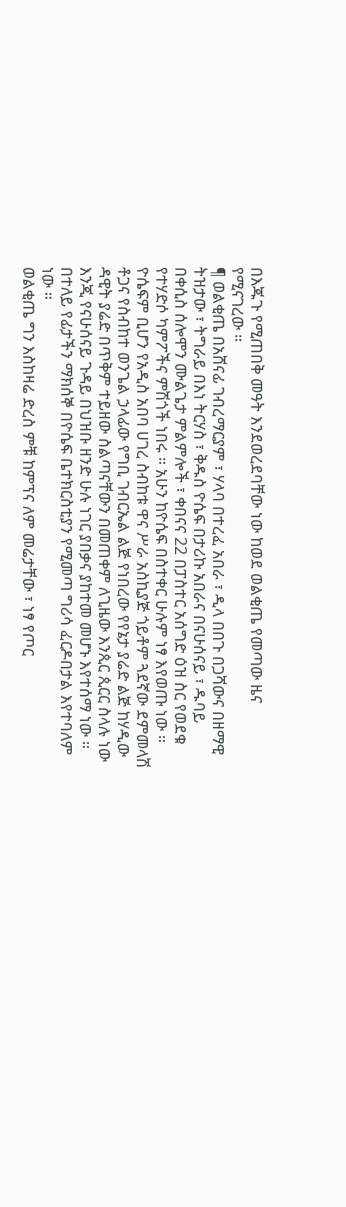በእጁጉ የሚጠበቅ መዓት እንደወረደባቸው ነው ከወደ ወልቂጤ የመጣው ዜና የሚናገረው ።
¶ ወልቂጤ በአሸናፊ ገብረማርያም ፣ ሃላባ በተረፈ አበራ ፣ ዲላ በበጉ በጋሻውና በዘማዊ ትዝታው ፣ ትግራይ በእነ ትርሃስ ፣ ቅዱስ ዮሴፍ በታሪኩ አበራና በናሁሰናይ ፣ ዱባይ በቀሲስ ሰሎሞን ሙልጌታ ምልምሎች ፣ ቀበናና 22 በፓስተር አሰግድ ዕዝ ስር የወደቁ የተሃድሶ ካምፖችና ምሽጎች ነበሩ ። አሁን ከዮሴፍ በስተቀር ሁሉም ነፃ እየወጡ ነው ። ዮሴፍም ቢሆን የአዲስ አበባ ሀገረ ስብከቱ ዋና ሥራ አስኪያጅ ጎይቶም ጓደኛው ደምመላሽ ቶጋና የስብከተ ወንጌል ኃላፊው የግቢ ገብርኤል ልጅ የነበረው የየኔታ ያሬድ ልጅ ከሃዲው ዳዊት ያሬድ በጥቅም ተይዘው ስልጣናቸውን በመጠቀም ለጊዜው እንጲር ጲርር ስላሉ ነው እንጂ የናሁሰናይ ጉዳይ በህዝቡ ዘንድ ሁሉ ነገር ያበቃና ያከተመ መሆኑ እየተሰማ ነው ። በተለይ የፊታችን ማክሰኞ በዮሴፍ ቤተክርስቲያን የሚመጣ ግሪሳ ፈርዶበታል እየተባለም ነው ።
ወልቂጤ ግን እስከዛሬ ድረስ ምቹ ከምፕና ለም መሬታቸው ፣ ነፃ የጦር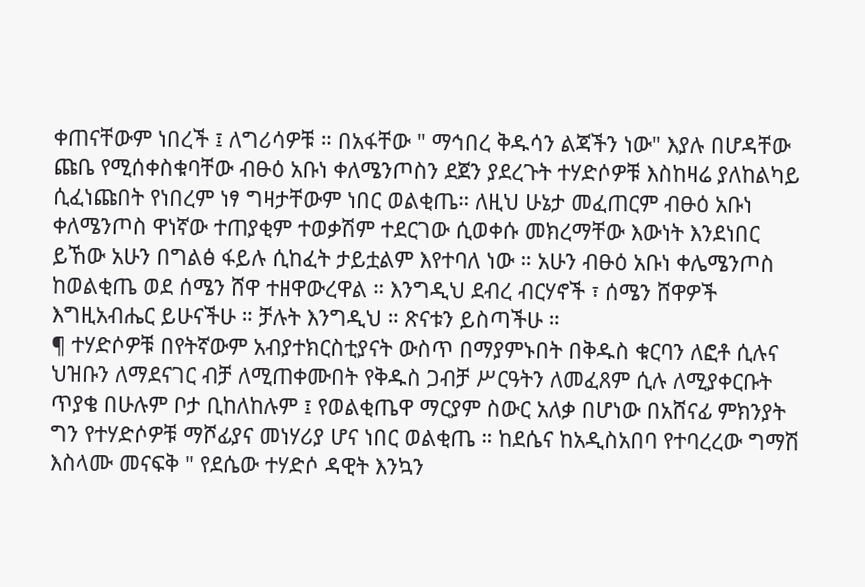ቀጠናቸውም ነበረች ፤ ለግሪሳዎቹ ። በአፋቸው " ማኅበረ ቅዱሳን ልጃችን ነው" እያሉ በሆዳቸው ጩቤ የሚሰቀስቁባቸው ብፁዕ አቡነ ቀለሜንጦስን ደጀን ያደረጉት ተሃድሶዎቹ እስከዛሬ ያለከልካይ ሲፈነጩበት የነበረም ነፃ ግዛታቸውም ነበር ወልቂጤ። ለዚህ ሁኔታ መፈጠርም ብፁዕ አቡነ ቀለሜንጦስ ዋነኛው ተጠያቂም ተወቃሽም ተደርገው ሲወቀሱ መክረማቸው እውነት እንደነበር ይኸው አሁን በግልፅ ፋይሉ ሲከፈት ታይቷልም እየተባለ ነው ። አሁን ብፁዕ አቡነ ቀሌሜንጦስ ከወልቂጤ ወደ ሰሜን ሸዋ ተዘዋውረዋል ። እንግዲህ ደብረ ብርሃኖች ፣ ሰሜን ሸዋዎች እግዚአብሔር ይሁናችሁ ። ቻሉት እንግዲህ ። ጽናቱን ይስጣችሁ ።
¶ ተሃድሶዎቹ በየትኛውም አብያተክርስቲያናት ውስጥ በማያምኑበት በቅዱስ ቁርባን ለፎቶ ሲሉና ህዝቡን ለማደናገር ብቻ ለሚጠቀሙበት የቅዱስ ጋብቻ ሥርዓትን ለመፈጸም ሲሉ ለሚያቀርቡት ጥያቄ በሁሉም ቦታ ቢከለከሉም ፤ የወልቂጤዋ ማርያም ስውር አለቃ በሆነው በአሸናፊ ምክንያት ግን የተሃድሶዎቹ ማሾፊያና መነሃሪያ ሆና ነበር ወልቂጤ ። ከደሴና ከአዲስአበባ የተባረረው ግማሽ እስላሙ መናፍቅ " የደሴው ተሃድሶ ዳዊት እንኳን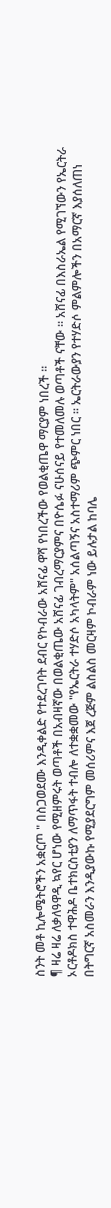ስንት መቶ ኪሎሜትሮችን አቋርጦ " በስጋወደሙ እንዲቀልድ የተደረገባት ደብር የኮብራው አሸናፊ ዋሻ የነበረችው የወልቂጤዋ ማርያም ነበረች ።
¶ ዛሬ ዛሬ ለቃለዓዋዲ ኳየር ሆነው የሚዘምሩት ወጣቶች በአብዛኛው በወልቂጤው አሸናፊ ገብረማርያምና በዮሴፉ ናሁሰናይ የተመለመሉ ወጣቶች ናቸው ። አሸናፊ በእስራኤል የሚገኘውን የኤርትራ ኦርቶዶክስ ተዋሕዶ ቤተክርስቲያን ለማጥፋት ተብሎ ለተቋቋመው "የኤርትራ ተሃድሶ አካላትም" አሰልጣኝና አስተማሪም ጭምር ነበር ። ኤርትራውያን የተሃድሶ ምልምሎችን በአማርኛ እያሰለጠነ በትግርኛ አስመራን እንዲያውኩ የሚያደርግም መሰሪምና እጀ ረጅም ልስልስ መርዛም ኮብራም ነው ይሉታል ከባሌ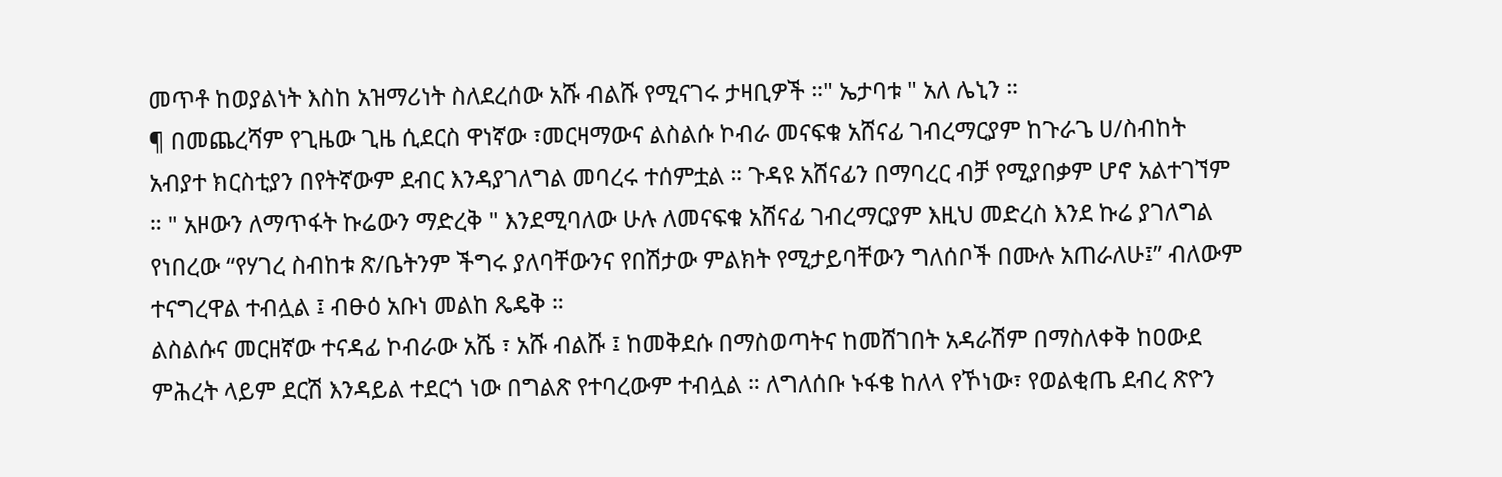መጥቶ ከወያልነት እስከ አዝማሪነት ስለደረሰው አሹ ብልሹ የሚናገሩ ታዛቢዎች ።" ኤታባቱ " አለ ሌኒን ።
¶ በመጨረሻም የጊዜው ጊዜ ሲደርስ ዋነኛው ፣መርዛማውና ልስልሱ ኮብራ መናፍቁ አሸናፊ ገብረማርያም ከጉራጌ ሀ/ስብከት አብያተ ክርስቲያን በየትኛውም ደብር እንዳያገለግል መባረሩ ተሰምቷል ። ጉዳዩ አሸናፊን በማባረር ብቻ የሚያበቃም ሆኖ አልተገኘም ። " አዞውን ለማጥፋት ኩሬውን ማድረቅ " እንደሚባለው ሁሉ ለመናፍቁ አሸናፊ ገብረማርያም እዚህ መድረስ እንደ ኩሬ ያገለግል የነበረው “የሃገረ ስብከቱ ጽ/ቤትንም ችግሩ ያለባቸውንና የበሽታው ምልክት የሚታይባቸውን ግለሰቦች በሙሉ አጠራለሁ፤” ብለውም ተናግረዋል ተብሏል ፤ ብፁዕ አቡነ መልከ ጼዴቅ ።
ልስልሱና መርዘኛው ተናዳፊ ኮብራው አሼ ፣ አሹ ብልሹ ፤ ከመቅደሱ በማስወጣትና ከመሸገበት አዳራሽም በማስለቀቅ ከዐውደ ምሕረት ላይም ደርሽ እንዳይል ተደርጎ ነው በግልጽ የተባረውም ተብሏል ። ለግለሰቡ ኑፋቄ ከለላ የኾነው፣ የወልቂጤ ደብረ ጽዮን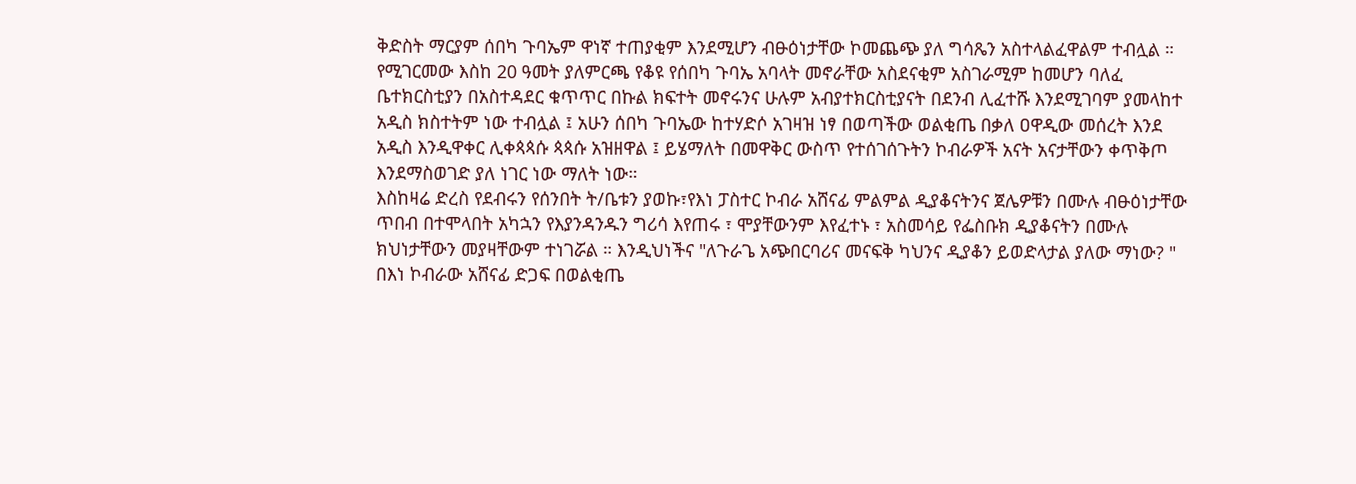ቅድስት ማርያም ሰበካ ጉባኤም ዋነኛ ተጠያቂም እንደሚሆን ብፁዕነታቸው ኮመጨጭ ያለ ግሳጼን አስተላልፈዋልም ተብሏል ።
የሚገርመው እስከ 20 ዓመት ያለምርጫ የቆዩ የሰበካ ጉባኤ አባላት መኖራቸው አስደናቂም አስገራሚም ከመሆን ባለፈ ቤተክርስቲያን በአስተዳደር ቁጥጥር በኩል ክፍተት መኖሩንና ሁሉም አብያተክርስቲያናት በደንብ ሊፈተሹ እንደሚገባም ያመላከተ አዲስ ክስተትም ነው ተብሏል ፤ አሁን ሰበካ ጉባኤው ከተሃድሶ አገዛዝ ነፃ በወጣችው ወልቂጤ በቃለ ዐዋዲው መሰረት እንደ አዲስ እንዲዋቀር ሊቀጳጳሱ ጳጳሱ አዝዘዋል ፤ ይሄማለት በመዋቅር ውስጥ የተሰገሰጉትን ኮብራዎች አናት አናታቸውን ቀጥቅጦ እንደማስወገድ ያለ ነገር ነው ማለት ነው።
እስከዛሬ ድረስ የደብሩን የሰንበት ት/ቤቱን ያወኩ፣የእነ ፓስተር ኮብራ አሸናፊ ምልምል ዲያቆናትንና ጀሌዎቹን በሙሉ ብፁዕነታቸው ጥበብ በተሞላበት አካኋን የእያንዳንዱን ግሪሳ እየጠሩ ፣ ሞያቸውንም እየፈተኑ ፣ አስመሳይ የፌስቡክ ዲያቆናትን በሙሉ ክህነታቸውን መያዛቸውም ተነገሯል ። እንዲህነችና "ለጉራጌ አጭበርባሪና መናፍቅ ካህንና ዲያቆን ይወድላታል ያለው ማነው? "
በእነ ኮብራው አሸናፊ ድጋፍ በወልቂጤ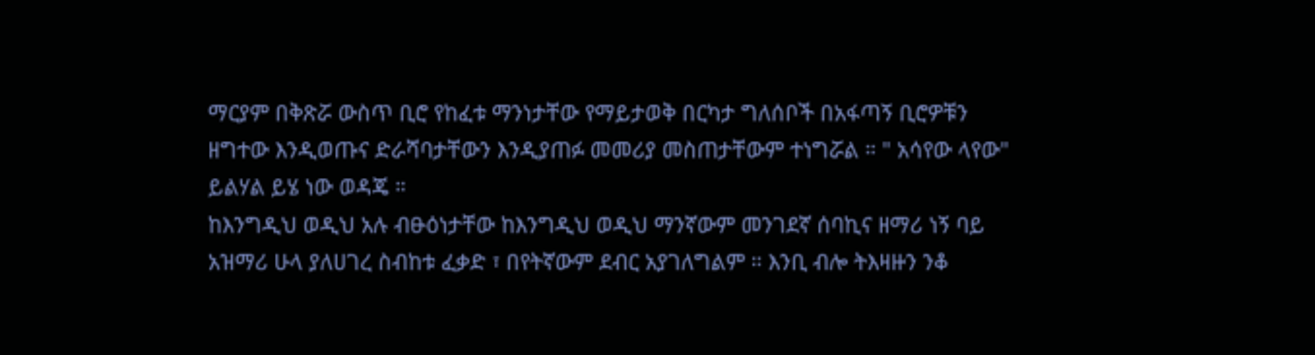ማርያም በቅጽሯ ውስጥ ቢሮ የከፈቱ ማንነታቸው የማይታወቅ በርካታ ግለሰቦች በአፋጣኝ ቢሮዎቹን ዘግተው እንዲወጡና ድራሻባታቸውን እንዲያጠፉ መመሪያ መስጠታቸውም ተነግሯል ። " አሳየው ላየው" ይልሃል ይሄ ነው ወዳጄ ።
ከእንግዲህ ወዲህ አሉ ብፁዕነታቸው ከእንግዲህ ወዲህ ማንኛውም መንገደኛ ሰባኪና ዘማሪ ነኝ ባይ አዝማሪ ሁላ ያለሀገረ ስብከቱ ፈቃድ ፣ በየትኛውም ደብር አያገለግልም ። እንቢ ብሎ ትእዛዙን ንቆ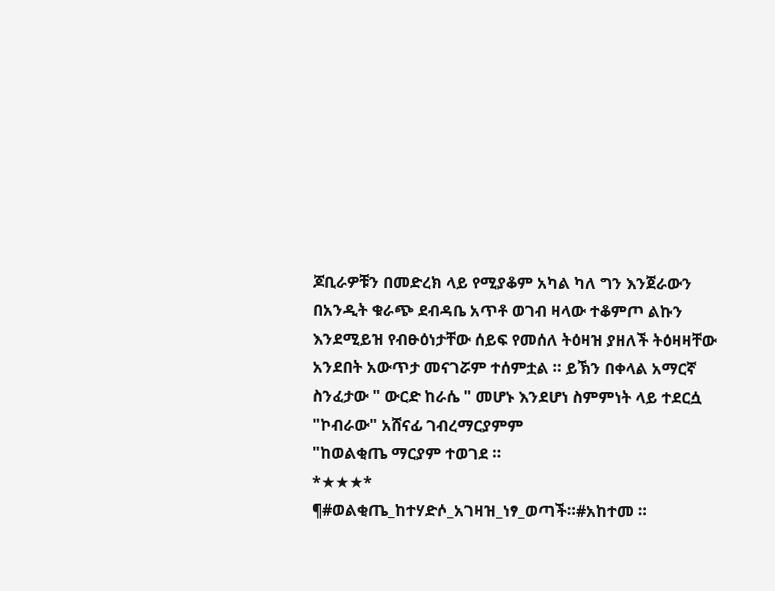ጆቢራዎቹን በመድረክ ላይ የሚያቆም አካል ካለ ግን እንጀራውን በአንዲት ቁራጭ ደብዳቤ አጥቶ ወገብ ዛላው ተቆምጦ ልኩን እንደሚይዝ የብፁዕነታቸው ሰይፍ የመሰለ ትዕዛዝ ያዘለች ትዕዛዛቸው አንደበት አውጥታ መናገሯም ተሰምቷል ። ይኽን በቀላል አማርኛ ስንፈታው " ውርድ ከራሴ " መሆኑ እንደሆነ ስምምነት ላይ ተደርሷ
"ኮብራው" አሸናፊ ገብረማርያምም
"ከወልቂጤ ማርያም ተወገደ ።
*★★★*
¶#ወልቂጤ_ከተሃድሶ_አገዛዝ_ነፃ_ወጣች።#አከተመ ።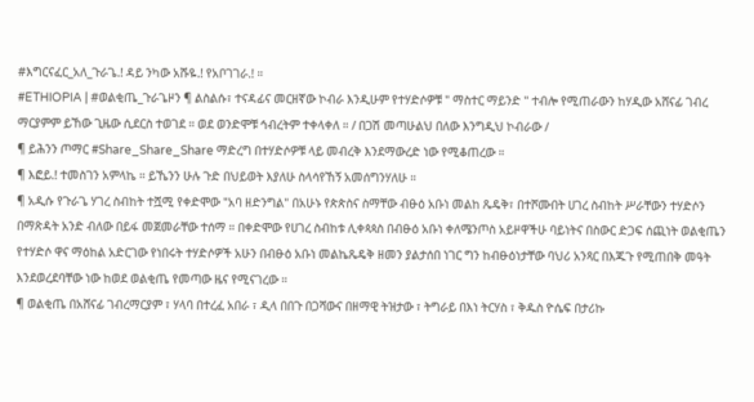#እግርናፈር_አለ_ጉራጌ.! ዳይ ንካው አሹዬ.! የአቦገገራ.! ።
#ETHIOPIA | #ወልቂጤ_ጉራጌዞን ¶ ልስልሱ፣ ተናዳፊና መርዘኛው ኮብራ እንዲሁም የተሃድሶዎቹ " ማስተር ማይንድ " ተብሎ የሚጠራውን ከሃዲው አሸናፊ ገብረ ማርያምም ይኸው ጊዜው ሲደርስ ተወገደ ። ወደ ወንድሞቹ ኅብረትም ተቀላቀለ ። / በጋሽ መጣሁልህ በለው እንግዲህ ኮብራው /
¶ ይሕንን ጦማር #Share_Share_Share ማድረግ በተሃድሶዎቹ ላይ መብረቅ እንደማውረድ ነው የሚቆጠረው ።
¶ እፎይ.! ተመስገን አምላኬ ። ይኼንን ሁሉ ጉድ በህይወት እያለሁ ስላሳየኸኝ አመሰግንሃለሁ ።
¶ አዲሱ የጉራጌ ሃገረ ስብከት ተሿሚ የቀድሞው "አባ ዘድንግል" በአሁኑ የጵጵስና ስማቸው ብፁዕ አቡነ መልከ ጼዴቅ፣ በተሾሙበት ሀገረ ስብከት ሥራቸውን ተሃድሶን በማጽዳት አንድ ብለው በይፋ መጀመራቸው ተሰማ ። በቀድሞው የሀገረ ስብከቱ ሊቀጳጳስ በብፁዕ አቡነ ቀለሜንጦስ አይዞዋችሁ ባይነትና በስውር ድጋፍ ሰጪነት ወልቂጤን የተሃድሶ ዋና ማዕከል አድርገው የነበሩት ተሃድሶዎች አሁን በብፁዕ አቡነ መልኬጼዴቅ ዘመን ያልታሰበ ነገር ግን ከብፁዕነታቸው ባህሪ አንጻር በእጁጉ የሚጠበቅ መዓት እንደወረደባቸው ነው ከወደ ወልቂጤ የመጣው ዜና የሚናገረው ።
¶ ወልቂጤ በአሸናፊ ገብረማርያም ፣ ሃላባ በተረፈ አበራ ፣ ዲላ በበጉ በጋሻውና በዘማዊ ትዝታው ፣ ትግራይ በእነ ትርሃስ ፣ ቅዱስ ዮሴፍ በታሪኩ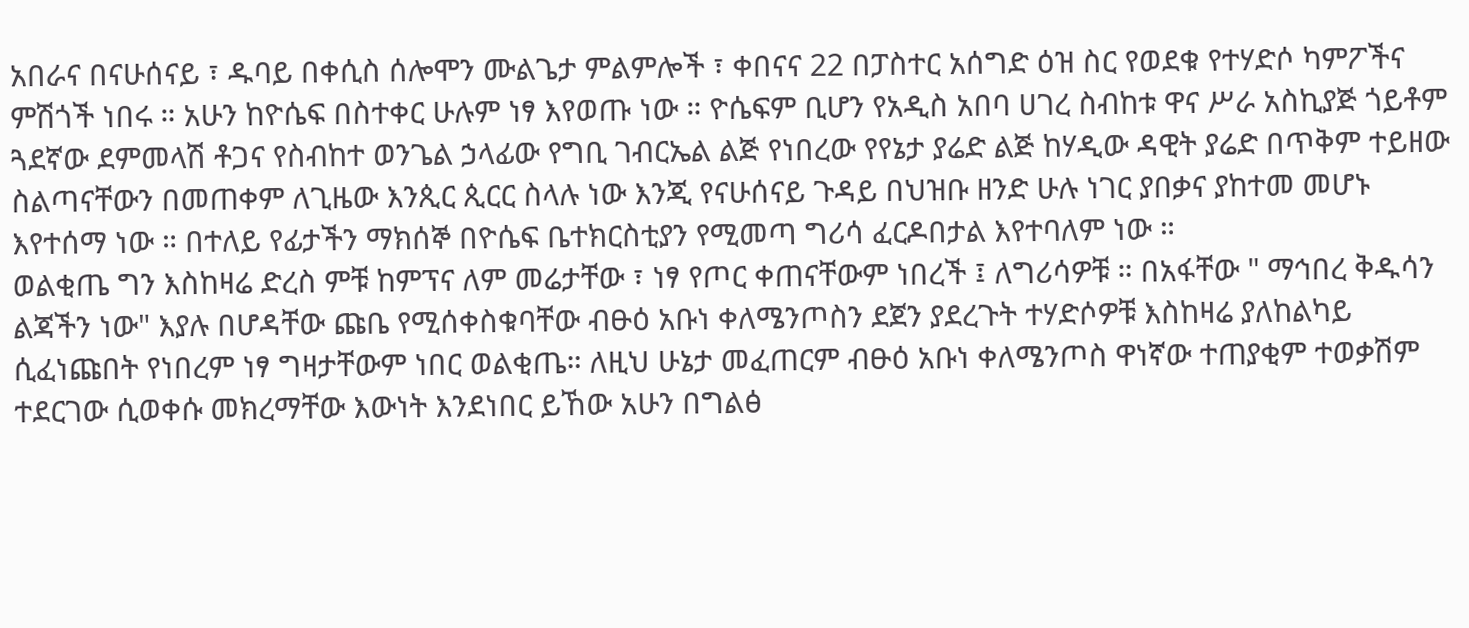አበራና በናሁሰናይ ፣ ዱባይ በቀሲስ ሰሎሞን ሙልጌታ ምልምሎች ፣ ቀበናና 22 በፓስተር አሰግድ ዕዝ ስር የወደቁ የተሃድሶ ካምፖችና ምሽጎች ነበሩ ። አሁን ከዮሴፍ በስተቀር ሁሉም ነፃ እየወጡ ነው ። ዮሴፍም ቢሆን የአዲስ አበባ ሀገረ ስብከቱ ዋና ሥራ አስኪያጅ ጎይቶም ጓደኛው ደምመላሽ ቶጋና የስብከተ ወንጌል ኃላፊው የግቢ ገብርኤል ልጅ የነበረው የየኔታ ያሬድ ልጅ ከሃዲው ዳዊት ያሬድ በጥቅም ተይዘው ስልጣናቸውን በመጠቀም ለጊዜው እንጲር ጲርር ስላሉ ነው እንጂ የናሁሰናይ ጉዳይ በህዝቡ ዘንድ ሁሉ ነገር ያበቃና ያከተመ መሆኑ እየተሰማ ነው ። በተለይ የፊታችን ማክሰኞ በዮሴፍ ቤተክርስቲያን የሚመጣ ግሪሳ ፈርዶበታል እየተባለም ነው ።
ወልቂጤ ግን እስከዛሬ ድረስ ምቹ ከምፕና ለም መሬታቸው ፣ ነፃ የጦር ቀጠናቸውም ነበረች ፤ ለግሪሳዎቹ ። በአፋቸው " ማኅበረ ቅዱሳን ልጃችን ነው" እያሉ በሆዳቸው ጩቤ የሚሰቀስቁባቸው ብፁዕ አቡነ ቀለሜንጦስን ደጀን ያደረጉት ተሃድሶዎቹ እስከዛሬ ያለከልካይ ሲፈነጩበት የነበረም ነፃ ግዛታቸውም ነበር ወልቂጤ። ለዚህ ሁኔታ መፈጠርም ብፁዕ አቡነ ቀለሜንጦስ ዋነኛው ተጠያቂም ተወቃሽም ተደርገው ሲወቀሱ መክረማቸው እውነት እንደነበር ይኸው አሁን በግልፅ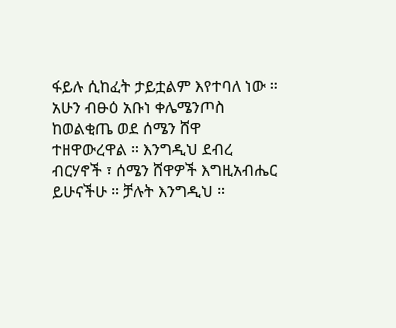ፋይሉ ሲከፈት ታይቷልም እየተባለ ነው ። አሁን ብፁዕ አቡነ ቀሌሜንጦስ ከወልቂጤ ወደ ሰሜን ሸዋ ተዘዋውረዋል ። እንግዲህ ደብረ ብርሃኖች ፣ ሰሜን ሸዋዎች እግዚአብሔር ይሁናችሁ ። ቻሉት እንግዲህ ።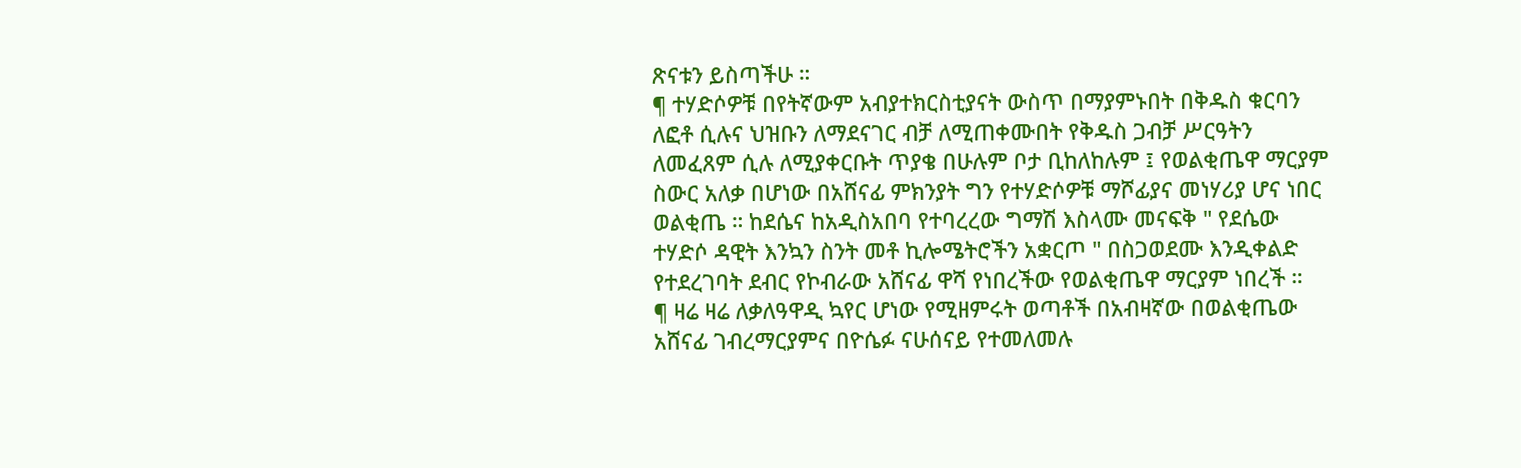ጽናቱን ይስጣችሁ ።
¶ ተሃድሶዎቹ በየትኛውም አብያተክርስቲያናት ውስጥ በማያምኑበት በቅዱስ ቁርባን ለፎቶ ሲሉና ህዝቡን ለማደናገር ብቻ ለሚጠቀሙበት የቅዱስ ጋብቻ ሥርዓትን ለመፈጸም ሲሉ ለሚያቀርቡት ጥያቄ በሁሉም ቦታ ቢከለከሉም ፤ የወልቂጤዋ ማርያም ስውር አለቃ በሆነው በአሸናፊ ምክንያት ግን የተሃድሶዎቹ ማሾፊያና መነሃሪያ ሆና ነበር ወልቂጤ ። ከደሴና ከአዲስአበባ የተባረረው ግማሽ እስላሙ መናፍቅ " የደሴው ተሃድሶ ዳዊት እንኳን ስንት መቶ ኪሎሜትሮችን አቋርጦ " በስጋወደሙ እንዲቀልድ የተደረገባት ደብር የኮብራው አሸናፊ ዋሻ የነበረችው የወልቂጤዋ ማርያም ነበረች ።
¶ ዛሬ ዛሬ ለቃለዓዋዲ ኳየር ሆነው የሚዘምሩት ወጣቶች በአብዛኛው በወልቂጤው አሸናፊ ገብረማርያምና በዮሴፉ ናሁሰናይ የተመለመሉ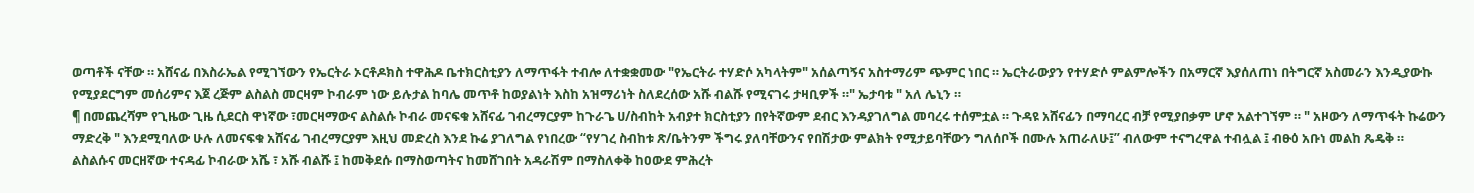ወጣቶች ናቸው ። አሸናፊ በእስራኤል የሚገኘውን የኤርትራ ኦርቶዶክስ ተዋሕዶ ቤተክርስቲያን ለማጥፋት ተብሎ ለተቋቋመው "የኤርትራ ተሃድሶ አካላትም" አሰልጣኝና አስተማሪም ጭምር ነበር ። ኤርትራውያን የተሃድሶ ምልምሎችን በአማርኛ እያሰለጠነ በትግርኛ አስመራን እንዲያውኩ የሚያደርግም መሰሪምና እጀ ረጅም ልስልስ መርዛም ኮብራም ነው ይሉታል ከባሌ መጥቶ ከወያልነት እስከ አዝማሪነት ስለደረሰው አሹ ብልሹ የሚናገሩ ታዛቢዎች ።" ኤታባቱ " አለ ሌኒን ።
¶ በመጨረሻም የጊዜው ጊዜ ሲደርስ ዋነኛው ፣መርዛማውና ልስልሱ ኮብራ መናፍቁ አሸናፊ ገብረማርያም ከጉራጌ ሀ/ስብከት አብያተ ክርስቲያን በየትኛውም ደብር እንዳያገለግል መባረሩ ተሰምቷል ። ጉዳዩ አሸናፊን በማባረር ብቻ የሚያበቃም ሆኖ አልተገኘም ። " አዞውን ለማጥፋት ኩሬውን ማድረቅ " እንደሚባለው ሁሉ ለመናፍቁ አሸናፊ ገብረማርያም እዚህ መድረስ እንደ ኩሬ ያገለግል የነበረው “የሃገረ ስብከቱ ጽ/ቤትንም ችግሩ ያለባቸውንና የበሽታው ምልክት የሚታይባቸውን ግለሰቦች በሙሉ አጠራለሁ፤” ብለውም ተናግረዋል ተብሏል ፤ ብፁዕ አቡነ መልከ ጼዴቅ ።
ልስልሱና መርዘኛው ተናዳፊ ኮብራው አሼ ፣ አሹ ብልሹ ፤ ከመቅደሱ በማስወጣትና ከመሸገበት አዳራሽም በማስለቀቅ ከዐውደ ምሕረት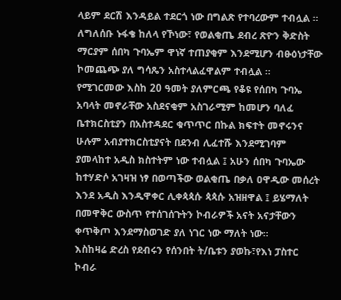ላይም ደርሽ እንዳይል ተደርጎ ነው በግልጽ የተባረውም ተብሏል ። ለግለሰቡ ኑፋቄ ከለላ የኾነው፣ የወልቂጤ ደብረ ጽዮን ቅድስት ማርያም ሰበካ ጉባኤም ዋነኛ ተጠያቂም እንደሚሆን ብፁዕነታቸው ኮመጨጭ ያለ ግሳጼን አስተላልፈዋልም ተብሏል ።
የሚገርመው እስከ 20 ዓመት ያለምርጫ የቆዩ የሰበካ ጉባኤ አባላት መኖራቸው አስደናቂም አስገራሚም ከመሆን ባለፈ ቤተክርስቲያን በአስተዳደር ቁጥጥር በኩል ክፍተት መኖሩንና ሁሉም አብያተክርስቲያናት በደንብ ሊፈተሹ እንደሚገባም ያመላከተ አዲስ ክስተትም ነው ተብሏል ፤ አሁን ሰበካ ጉባኤው ከተሃድሶ አገዛዝ ነፃ በወጣችው ወልቂጤ በቃለ ዐዋዲው መሰረት እንደ አዲስ እንዲዋቀር ሊቀጳጳሱ ጳጳሱ አዝዘዋል ፤ ይሄማለት በመዋቅር ውስጥ የተሰገሰጉትን ኮብራዎች አናት አናታቸውን ቀጥቅጦ እንደማስወገድ ያለ ነገር ነው ማለት ነው።
እስከዛሬ ድረስ የደብሩን የሰንበት ት/ቤቱን ያወኩ፣የእነ ፓስተር ኮብራ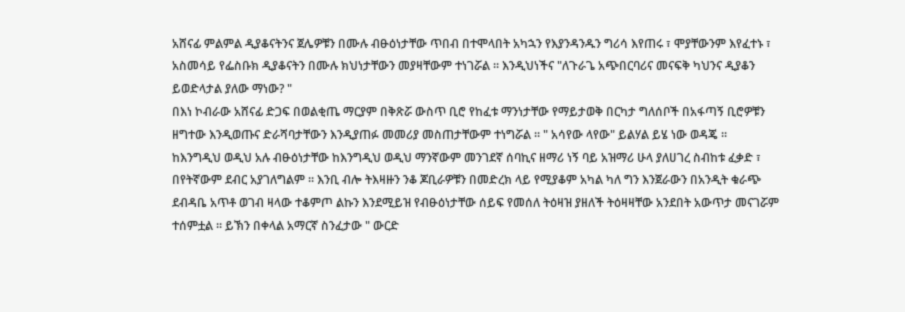አሸናፊ ምልምል ዲያቆናትንና ጀሌዎቹን በሙሉ ብፁዕነታቸው ጥበብ በተሞላበት አካኋን የእያንዳንዱን ግሪሳ እየጠሩ ፣ ሞያቸውንም እየፈተኑ ፣ አስመሳይ የፌስቡክ ዲያቆናትን በሙሉ ክህነታቸውን መያዛቸውም ተነገሯል ። እንዲህነችና "ለጉራጌ አጭበርባሪና መናፍቅ ካህንና ዲያቆን ይወድላታል ያለው ማነው? "
በእነ ኮብራው አሸናፊ ድጋፍ በወልቂጤ ማርያም በቅጽሯ ውስጥ ቢሮ የከፈቱ ማንነታቸው የማይታወቅ በርካታ ግለሰቦች በአፋጣኝ ቢሮዎቹን ዘግተው እንዲወጡና ድራሻባታቸውን እንዲያጠፉ መመሪያ መስጠታቸውም ተነግሯል ። " አሳየው ላየው" ይልሃል ይሄ ነው ወዳጄ ።
ከእንግዲህ ወዲህ አሉ ብፁዕነታቸው ከእንግዲህ ወዲህ ማንኛውም መንገደኛ ሰባኪና ዘማሪ ነኝ ባይ አዝማሪ ሁላ ያለሀገረ ስብከቱ ፈቃድ ፣ በየትኛውም ደብር አያገለግልም ። እንቢ ብሎ ትእዛዙን ንቆ ጆቢራዎቹን በመድረክ ላይ የሚያቆም አካል ካለ ግን እንጀራውን በአንዲት ቁራጭ ደብዳቤ አጥቶ ወገብ ዛላው ተቆምጦ ልኩን እንደሚይዝ የብፁዕነታቸው ሰይፍ የመሰለ ትዕዛዝ ያዘለች ትዕዛዛቸው አንደበት አውጥታ መናገሯም ተሰምቷል ። ይኽን በቀላል አማርኛ ስንፈታው " ውርድ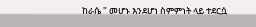ከራሴ " መሆኑ እንደሆነ ስምምነት ላይ ተደርሷ